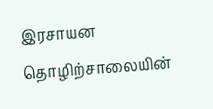இரசாயன தொழிற்சாலையின்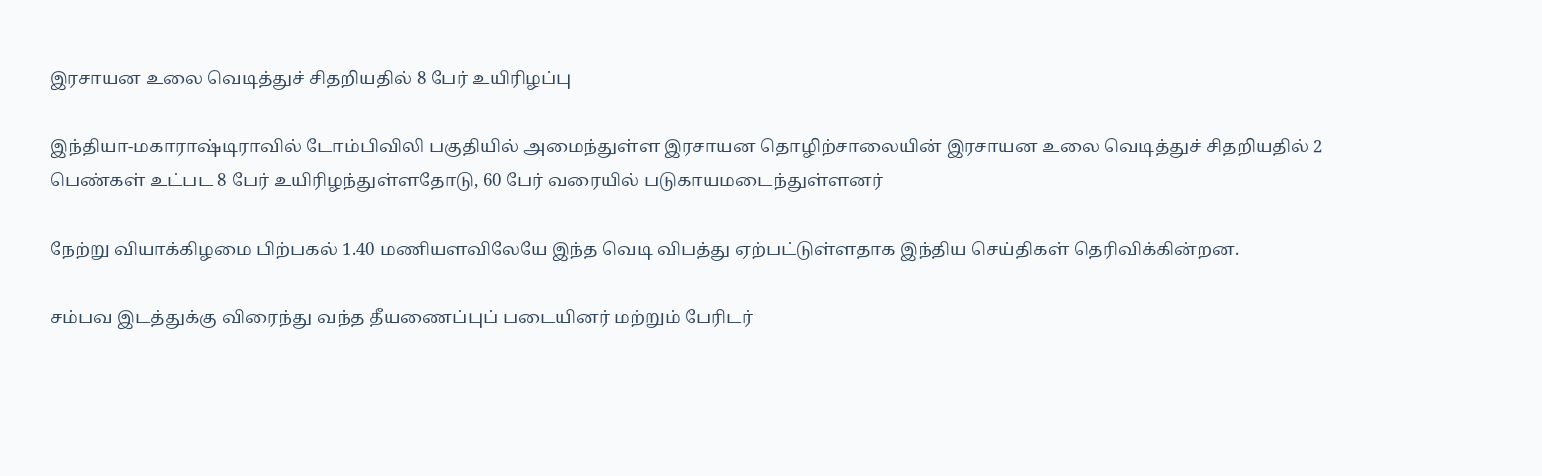இரசாயன உலை வெடித்துச் சிதறியதில் 8 பேர் உயிரிழப்பு

இந்தியா-மகாராஷ்டிராவில் டோம்பிவிலி பகுதியில் அமைந்துள்ள இரசாயன தொழிற்சாலையின் இரசாயன உலை வெடித்துச் சிதறியதில் 2 பெண்கள் உட்பட 8 பேர் உயிரிழந்துள்ளதோடு, 60 பேர் வரையில் படுகாயமடைந்துள்ளனர்

நேற்று வியாக்கிழமை பிற்பகல் 1.40 மணியளவிலேயே இந்த வெடி விபத்து ஏற்பட்டுள்ளதாக இந்திய செய்திகள் தெரிவிக்கின்றன.

சம்பவ இடத்துக்கு விரைந்து வந்த தீயணைப்புப் படையினர் மற்றும் பேரிடர்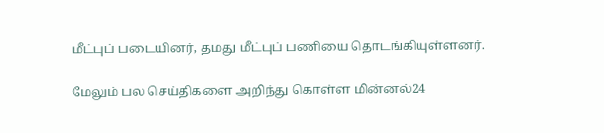மீட்புப் படையினர், தமது மீட்புப் பணியை தொடங்கியுள்ளனர்.

மேலும் பல செய்திகளை அறிந்து கொள்ள மின்னல்24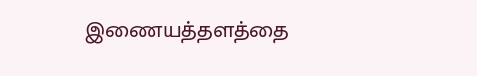இணையத்தளத்தை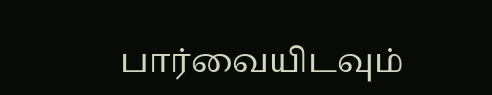பார்வையிடவும்